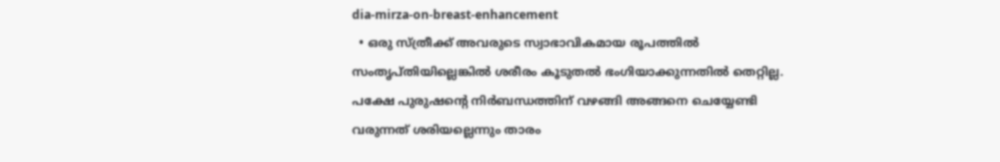dia-mirza-on-breast-enhancement
  • ഒരു സ്ത്രീക്ക് അവരുടെ സ്വാഭാവികമായ രൂപത്തില്‍ സംതൃപ്തിയില്ലെങ്കില്‍ ശരീരം കൂടുതല്‍ ഭംഗിയാക്കുന്നതില്‍ തെറ്റില്ല. പക്ഷേ പുരുഷന്‍റെ നിര്‍ബന്ധത്തിന് വഴങ്ങി അങ്ങനെ ചെയ്യേണ്ടി വരുന്നത് ശരിയല്ലെന്നും താരം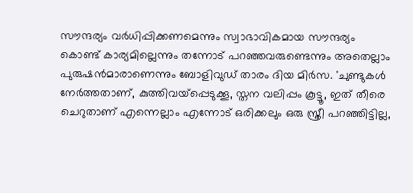സൗന്ദര്യം വര്‍ധിപ്പിക്കണമെന്നും സ്വാഭാവികമായ സൗന്ദര്യം കൊണ്ട് കാര്യമില്ലെന്നും തന്നോട് പറഞ്ഞവരുണ്ടെന്നും അതെല്ലാം പുരുഷന്‍മാരാണെന്നും ബോളിവുഡ് താരം ദിയ മിര്‍സ. 'ചുണ്ടുകള്‍ നേര്‍ത്തതാണ്, കുത്തിവയ്പ്പെടുക്കൂ, സ്തന വലിപ്പം കൂട്ടൂ, ഇത് തീരെ ചെറുതാണ് എന്നെല്ലാം എന്നോട് ഒരിക്കലും ഒരു സ്ത്രീ പറഞ്ഞിട്ടില്ല,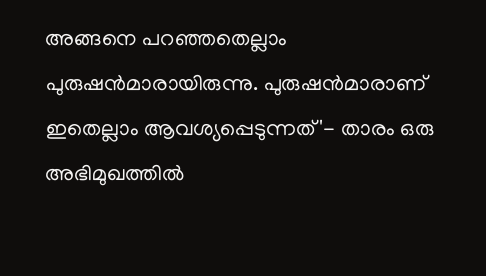അങ്ങനെ പറഞ്ഞതെല്ലാം പുരുഷന്‍മാരായിരുന്നു. പുരുഷന്‍മാരാണ് ഇതെല്ലാം ആവശ്യപ്പെടുന്നത്'- താരം ഒരു അഭിമുഖത്തില്‍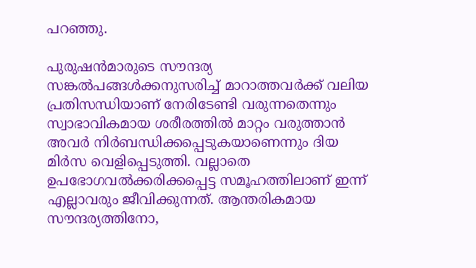പറഞ്ഞു.

പുരുഷന്‍മാരുടെ സൗന്ദര്യ സങ്കല്‍പങ്ങള്‍ക്കനുസരിച്ച് മാറാത്തവര്‍ക്ക് വലിയ പ്രതിസന്ധിയാണ് നേരിടേണ്ടി വരുന്നതെന്നും സ്വാഭാവികമായ ശരീരത്തില്‍ മാറ്റം വരുത്താന്‍ അവര്‍ നിര്‍ബന്ധിക്കപ്പെടുകയാണെന്നും ദിയ മിര്‍സ വെളിപ്പെടുത്തി. വല്ലാതെ ഉപഭോഗവല്‍ക്കരിക്കപ്പെട്ട സമൂഹത്തിലാണ് ഇന്ന് എല്ലാവരും ജീവിക്കുന്നത്. ആന്തരികമായ സൗന്ദര്യത്തിനോ,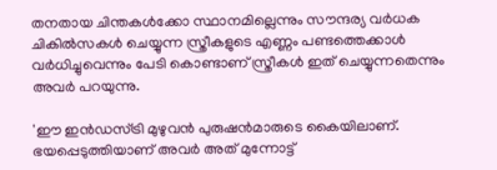തനതായ ചിന്തകള്‍ക്കോ സ്ഥാനമില്ലെന്നും സൗന്ദര്യ വര്‍ധക ചികില്‍സകള്‍ ചെയ്യുന്ന സ്ത്രീകളുടെ എണ്ണം പണ്ടത്തെക്കാള്‍ വര്‍ധിച്ചുവെന്നും പേടി കൊണ്ടാണ് സ്ത്രീകള്‍ ഇത് ചെയ്യുന്നതെന്നും അവര്‍ പറയുന്നു.

'ഈ ഇന്‍ഡസ്ട്രി മുഴുവന്‍ പുരുഷന്‍മാരുടെ കൈയിലാണ്. ഭയപ്പെടുത്തിയാണ് അവര്‍ അത് മുന്നോട്ട്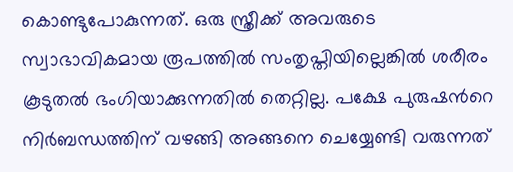കൊണ്ടുപോകുന്നത്. ഒരു സ്ത്രീക്ക് അവരുടെ സ്വാഭാവികമായ രൂപത്തില്‍ സംതൃപ്തിയില്ലെങ്കില്‍ ശരീരം കൂടുതല്‍ ഭംഗിയാക്കുന്നതില്‍ തെറ്റില്ല. പക്ഷേ പുരുഷന്‍റെ നിര്‍ബന്ധത്തിന് വഴങ്ങി അങ്ങനെ ചെയ്യേണ്ടി വരുന്നത്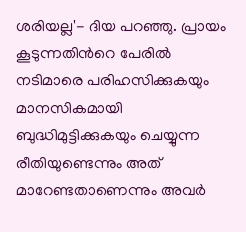ശരിയല്ല'- ദിയ പറഞ്ഞു. പ്രായം കൂടുന്നതിന്‍റെ പേരില്‍ നടിമാരെ പരിഹസിക്കുകയും മാനസികമായി ബുദ്ധിമുട്ടിക്കുകയും ചെയ്യുന്ന രീതിയുണ്ടെന്നും അത് മാറേണ്ടതാണെന്നും അവര്‍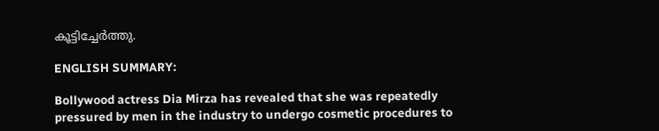കൂട്ടിച്ചേര്‍ത്തു.

ENGLISH SUMMARY:

Bollywood actress Dia Mirza has revealed that she was repeatedly pressured by men in the industry to undergo cosmetic procedures to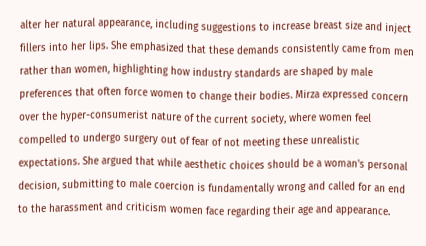alter her natural appearance, including suggestions to increase breast size and inject fillers into her lips. She emphasized that these demands consistently came from men rather than women, highlighting how industry standards are shaped by male preferences that often force women to change their bodies. Mirza expressed concern over the hyper-consumerist nature of the current society, where women feel compelled to undergo surgery out of fear of not meeting these unrealistic expectations. She argued that while aesthetic choices should be a woman's personal decision, submitting to male coercion is fundamentally wrong and called for an end to the harassment and criticism women face regarding their age and appearance.